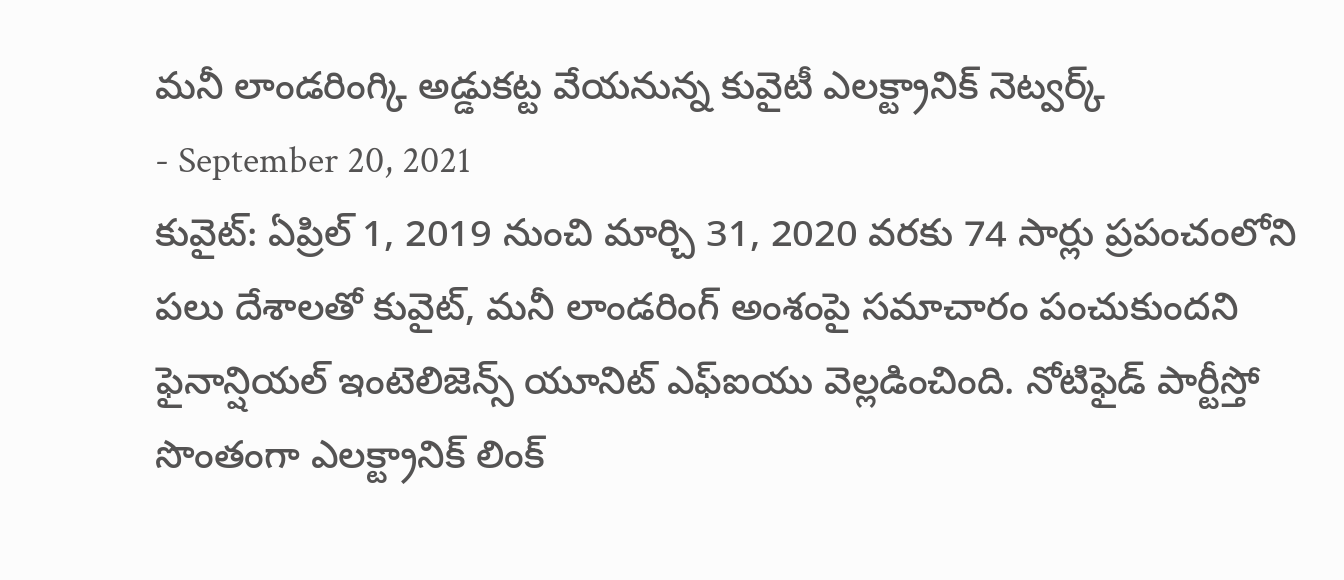మనీ లాండరింగ్కి అడ్డుకట్ట వేయనున్న కువైటీ ఎలక్ట్రానిక్ నెట్వర్క్
- September 20, 2021
కువైట్: ఏప్రిల్ 1, 2019 నుంచి మార్చి 31, 2020 వరకు 74 సార్లు ప్రపంచంలోని పలు దేశాలతో కువైట్, మనీ లాండరింగ్ అంశంపై సమాచారం పంచుకుందని ఫైనాన్షియల్ ఇంటెలిజెన్స్ యూనిట్ ఎఫ్ఐయు వెల్లడించింది. నోటిఫైడ్ పార్టీస్తో సొంతంగా ఎలక్ట్రానిక్ లింక్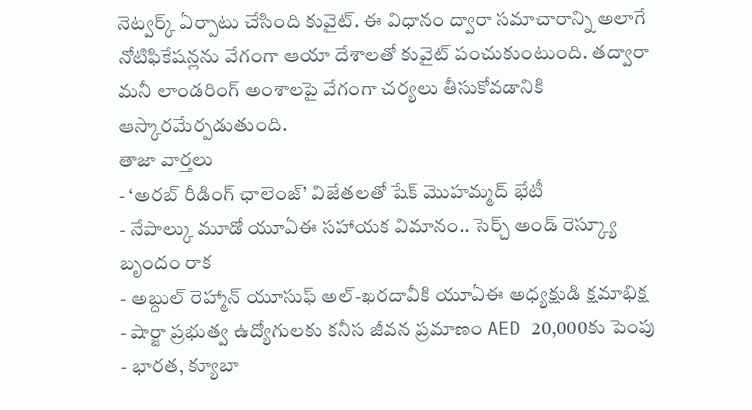నెట్వర్క్ ఏర్పాటు చేసింది కువైట్. ఈ విధానం ద్వారా సమాచారాన్ని అలాగే నోటిఫికేషన్లను వేగంగా ఆయా దేశాలతో కువైట్ పంచుకుంటుంది. తద్వారా మనీ లాండరింగ్ అంశాలపై వేగంగా చర్యలు తీసుకోవడానికి ఆస్కారమేర్పడుతుంది.
తాజా వార్తలు
- ‘అరబ్ రీడింగ్ ఛాలెంజ్’ విజేతలతో షేక్ మొహమ్మద్ భేటీ
- నేపాల్కు మూడో యూఏఈ సహాయక విమానం.. సెర్చ్ అండ్ రెస్క్యూ బృందం రాక
- అబ్దుల్ రెహ్మాన్ యూసుఫ్ అల్-ఖరదావీకి యూఏఈ అధ్యక్షుడి క్షమాభిక్ష
- షార్జా ప్రభుత్వ ఉద్యోగులకు కనీస జీవన ప్రమాణం AED 20,000కు పెంపు
- భారత, క్యూబా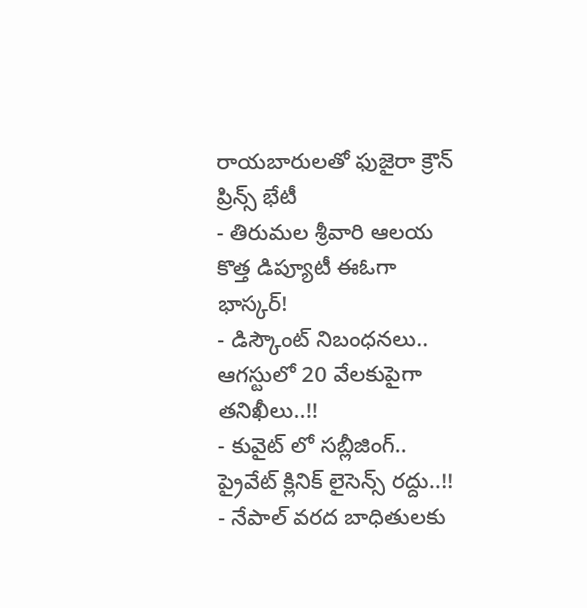రాయబారులతో ఫుజైరా క్రౌన్ ప్రిన్స్ భేటీ
- తిరుమల శ్రీవారి ఆలయ కొత్త డిప్యూటీ ఈఓగా భాస్కర్!
- డిస్కౌంట్ నిబంధనలు.. ఆగస్టులో 20 వేలకుపైగా తనిఖీలు..!!
- కువైట్ లో సబ్లీజింగ్.. ప్రైవేట్ క్లినిక్ లైసెన్స్ రద్దు..!!
- నేపాల్ వరద బాధితులకు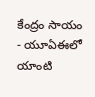కేంద్రం సాయం
- యూఏఈలో యాంటి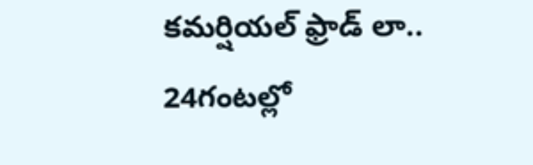కమర్షియల్ ఫ్రాడ్ లా.. 24గంటల్లో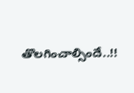తొలగించాల్సిందే..!!